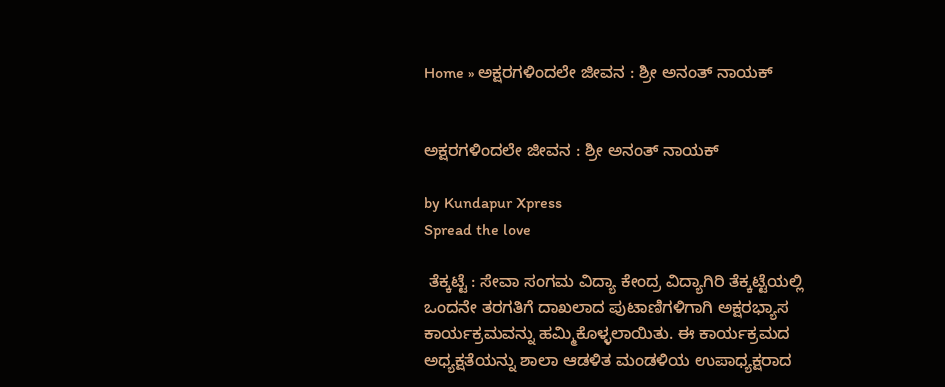Home » ಅಕ್ಷರಗಳಿಂದಲೇ ಜೀವನ : ಶ್ರೀ ಅನಂತ್ ನಾಯಕ್


ಅಕ್ಷರಗಳಿಂದಲೇ ಜೀವನ : ಶ್ರೀ ಅನಂತ್ ನಾಯಕ್

by Kundapur Xpress
Spread the love

 ತೆಕ್ಕಟ್ಟೆ : ಸೇವಾ ಸಂಗಮ ವಿದ್ಯಾ ಕೇಂದ್ರ ವಿದ್ಯಾಗಿರಿ ತೆಕ್ಕಟ್ಟೆಯಲ್ಲಿ ಒಂದನೇ ತರಗತಿಗೆ ದಾಖಲಾದ ಪುಟಾಣಿಗಳಿಗಾಗಿ ಅಕ್ಷರಭ್ಯಾಸ ಕಾರ್ಯಕ್ರಮವನ್ನು ಹಮ್ಮಿಕೊಳ್ಳಲಾಯಿತು. ಈ ಕಾರ್ಯಕ್ರಮದ ಅಧ್ಯಕ್ಷತೆಯನ್ನು ಶಾಲಾ ಆಡಳಿತ ಮಂಡಳಿಯ ಉಪಾಧ್ಯಕ್ಷರಾದ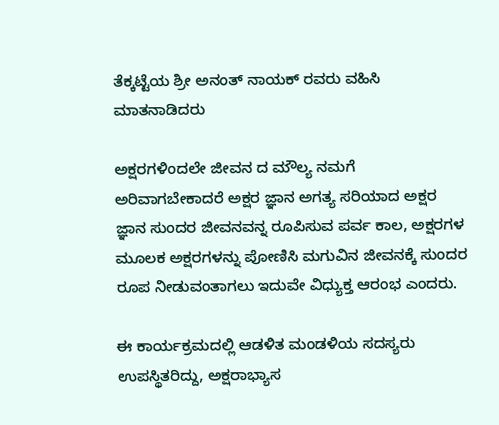ತೆಕ್ಕಟ್ಟೆಯ ಶ್ರೀ ಅನಂತ್ ನಾಯಕ್ ರವರು ವಹಿಸಿ ಮಾತನಾಡಿದರು

ಅಕ್ಷರಗಳಿಂದಲೇ ಜೀವನ ದ ಮೌಲ್ಯ ನಮಗೆ ಅರಿವಾಗಬೇಕಾದರೆ ಅಕ್ಷರ ಜ್ಞಾನ ಅಗತ್ಯ ಸರಿಯಾದ ಅಕ್ಷರ ಜ್ಞಾನ ಸುಂದರ ಜೀವನವನ್ನ ರೂಪಿಸುವ ಪರ್ವ ಕಾಲ, ಅಕ್ಷರಗಳ ಮೂಲಕ ಅಕ್ಷರಗಳನ್ನು ಪೋಣಿಸಿ ಮಗುವಿನ ಜೀವನಕ್ಕೆ ಸುಂದರ ರೂಪ ನೀಡುವಂತಾಗಲು ಇದುವೇ ವಿಧ್ಯುಕ್ತ ಆರಂಭ ಎಂದರು.

ಈ ಕಾರ್ಯಕ್ರಮದಲ್ಲಿ ಆಡಳಿತ ಮಂಡಳಿಯ ಸದಸ್ಯರು ಉಪಸ್ಥಿತರಿದ್ದು, ಅಕ್ಷರಾಭ್ಯಾಸ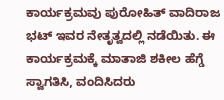ಕಾರ್ಯಕ್ರಮವು ಪುರೋಹಿತ್ ವಾದಿರಾಜ ಭಟ್ ಇವರ ನೇತೃತ್ವದಲ್ಲಿ ನಡೆಯಿತು. ಈ ಕಾರ್ಯಕ್ರಮಕ್ಕೆ ಮಾತಾಜಿ ಶಕೀಲ ಹೆಗ್ಡೆ ಸ್ವಾಗತಿಸಿ, ವಂದಿಸಿದರು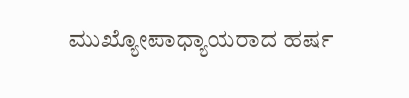ಮುಖ್ಯೋಪಾಧ್ಯಾಯರಾದ ಹರ್ಷ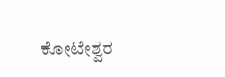ಕೋಟೇಶ್ವರ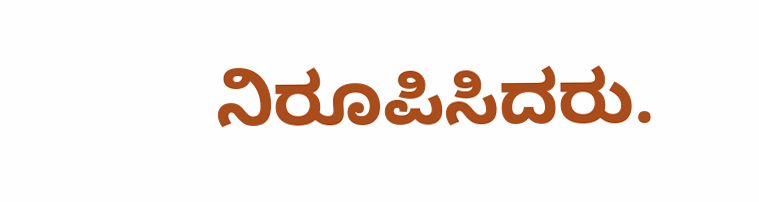ನಿರೂಪಿಸಿದರು.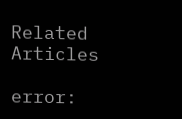Related Articles

error: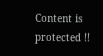Content is protected !!